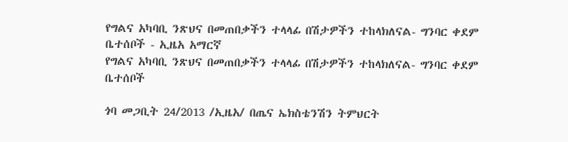የግልና አካባቢ ንጽህና በመጠበቃችን ተላላፊ በሽታዎችን ተከላክለናል- ግንባር ቀደም ቤተሰቦች - ኢዜአ አማርኛ
የግልና አካባቢ ንጽህና በመጠበቃችን ተላላፊ በሽታዎችን ተከላክለናል- ግንባር ቀደም ቤተሰቦች

ጎባ መጋቢት 24/2013 /ኢዜአ/ በጤና ኤክስቴንሽን ትምህርት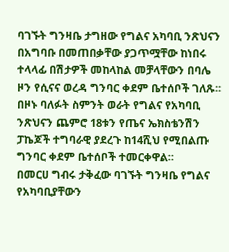ባገኙት ግንዛቤ ታግዘው የግልና አካባቢ ንጽህናን በአግባቡ በመጠበቃቸው ያጋጥሟቸው ከነበሩ ተላላፊ በሽታዎች መከላከል መቻላቸውን በባሌ ዞን የሲናና ወረዳ ግንባር ቀደም ቤተሰቦች ገለጹ፡፡
በዞኑ ባለፉት ስምንት ወራት የግልና የአካባቢ ንጽህናን ጨምሮ 18ቱን የጤና ኤክስቴንሽን ፓኬጆች ተግባራዊ ያደረጉ ከ14ሺህ የሚበልጡ ግንባር ቀደም ቤተሰቦች ተመርቀዋል።
በመርሀ ግብሩ ታቅፈው ባገኙት ግንዛቤ የግልና የአካባቢያቸውን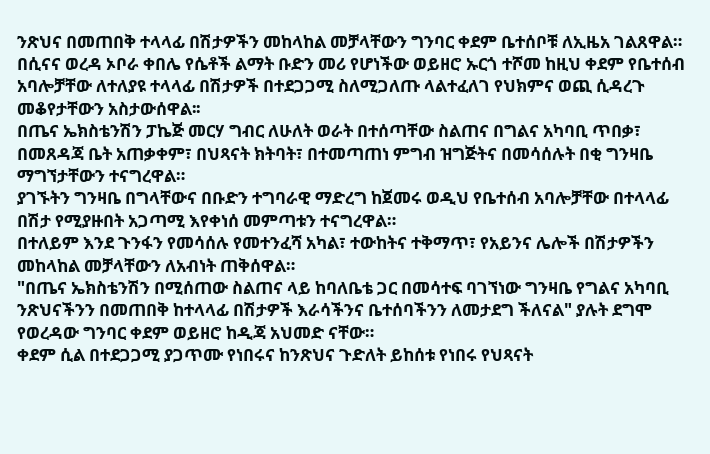ንጽህና በመጠበቅ ተላላፊ በሽታዎችን መከላከል መቻላቸውን ግንባር ቀደም ቤተሰቦቹ ለኢዜአ ገልጸዋል።
በሲናና ወረዳ ኦቦራ ቀበሌ የሴቶች ልማት ቡድን መሪ የሆነችው ወይዘሮ ኡርጎ ተሾመ ከዚህ ቀደም የቤተሰብ አባሎቻቸው ለተለያዩ ተላላፊ በሽታዎች በተደጋጋሚ ስለሚጋለጡ ላልተፈለገ የህክምና ወጪ ሲዳረጉ መቆየታቸውን አስታውሰዋል፡፡
በጤና ኤክስቴንሽን ፓኬጅ መርሃ ግብር ለሁለት ወራት በተሰጣቸው ስልጠና በግልና አካባቢ ጥበቃ፣ በመጸዳጃ ቤት አጠቃቀም፣ በህጻናት ክትባት፣ በተመጣጠነ ምግብ ዝግጅትና በመሳሰሉት በቂ ግንዛቤ ማግኘታቸውን ተናግረዋል።
ያገኙትን ግንዛቤ በግላቸውና በቡድን ተግባራዊ ማድረግ ከጀመሩ ወዲህ የቤተሰብ አባሎቻቸው በተላላፊ በሽታ የሚያዙበት አጋጣሚ እየቀነሰ መምጣቱን ተናግረዋል።
በተለይም እንደ ጉንፋን የመሳሰሉ የመተንፈሻ አካል፣ ተውከትና ተቅማጥ፣ የአይንና ሌሎች በሽታዎችን መከላከል መቻላቸውን ለአብነት ጠቅሰዋል።
"በጤና ኤክስቴንሽን በሚሰጠው ስልጠና ላይ ከባለቤቴ ጋር በመሳተፍ ባገኘነው ግንዛቤ የግልና አካባቢ ንጽህናችንን በመጠበቅ ከተላላፊ በሽታዎች እራሳችንና ቤተሰባችንን ለመታደግ ችለናል" ያሉት ደግሞ የወረዳው ግንባር ቀደም ወይዘሮ ከዲጃ አህመድ ናቸው።
ቀደም ሲል በተደጋጋሚ ያጋጥሙ የነበሩና ከንጽህና ጉድለት ይከሰቱ የነበሩ የህጻናት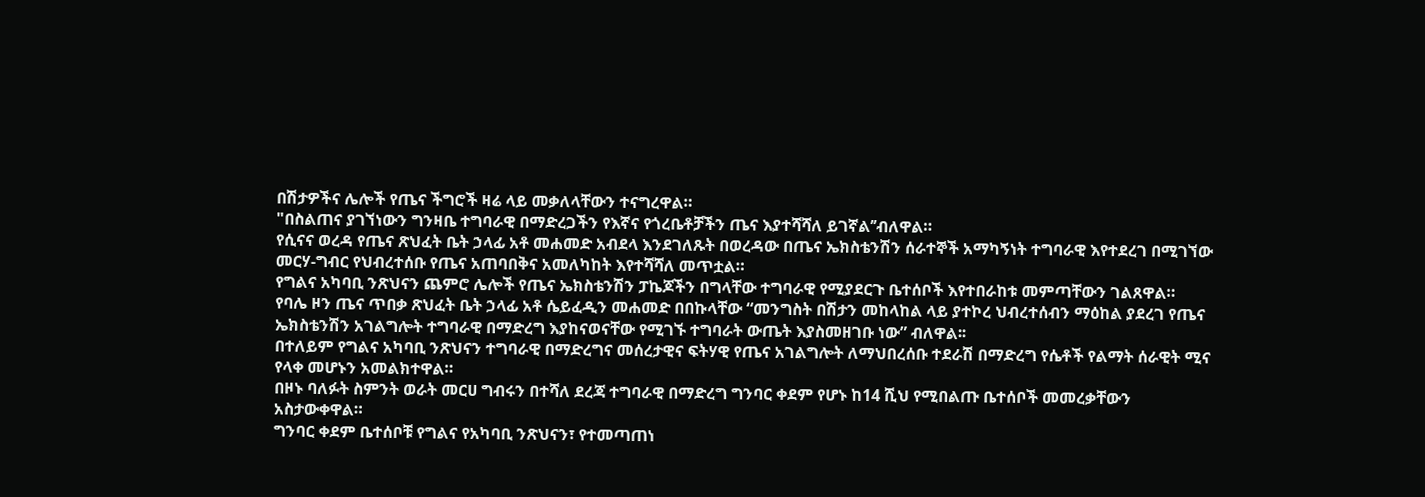በሽታዎችና ሌሎች የጤና ችግሮች ዛሬ ላይ መቃለላቸውን ተናግረዋል።
"በስልጠና ያገኘነውን ግንዛቤ ተግባራዊ በማድረጋችን የእኛና የጎረቤቶቻችን ጤና እያተሻሻለ ይገኛል’’ብለዋል።
የሲናና ወረዳ የጤና ጽህፈት ቤት ኃላፊ አቶ መሐመድ አብደላ እንደገለጹት በወረዳው በጤና ኤክስቴንሽን ሰራተኞች አማካኝነት ተግባራዊ እየተደረገ በሚገኘው መርሃ-ግብር የህብረተሰቡ የጤና አጠባበቅና አመለካከት እየተሻሻለ መጥቷል።
የግልና አካባቢ ንጽህናን ጨምሮ ሌሎች የጤና ኤክስቴንሽን ፓኬጆችን በግላቸው ተግባራዊ የሚያደርጉ ቤተሰቦች እየተበራከቱ መምጣቸውን ገልጸዋል።
የባሌ ዞን ጤና ጥበቃ ጽህፈት ቤት ኃላፊ አቶ ሴይፈዲን መሐመድ በበኩላቸው “መንግስት በሽታን መከላከል ላይ ያተኮረ ህብረተሰብን ማዕከል ያደረገ የጤና ኤክስቴንሽን አገልግሎት ተግባራዊ በማድረግ እያከናወናቸው የሚገኙ ተግባራት ውጤት እያስመዘገቡ ነው” ብለዋል፡፡
በተለይም የግልና አካባቢ ንጽህናን ተግባራዊ በማድረግና መሰረታዊና ፍትሃዊ የጤና አገልግሎት ለማህበረሰቡ ተደራሽ በማድረግ የሴቶች የልማት ሰራዊት ሚና የላቀ መሆኑን አመልክተዋል።
በዞኑ ባለፉት ስምንት ወራት መርሀ ግብሩን በተሻለ ደረጃ ተግባራዊ በማድረግ ግንባር ቀደም የሆኑ ከ14 ሺህ የሚበልጡ ቤተሰቦች መመረቃቸውን አስታውቀዋል።
ግንባር ቀደም ቤተሰቦቹ የግልና የአካባቢ ንጽህናን፣ የተመጣጠነ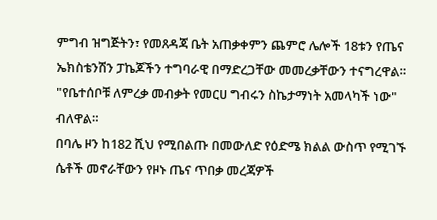ምግብ ዝግጅትን፣ የመጸዳጃ ቤት አጠቃቀምን ጨምሮ ሌሎች 18ቱን የጤና ኤክስቴንሽን ፓኬጆችን ተግባራዊ በማድረጋቸው መመረቃቸውን ተናግረዋል።
"የቤተሰቦቹ ለምረቃ መብቃት የመርሀ ግብሩን ስኬታማነት አመላካች ነው" ብለዋል።
በባሌ ዞን ከ182 ሺህ የሚበልጡ በመውለድ የዕድሜ ክልል ውስጥ የሚገኙ ሴቶች መኖራቸውን የዞኑ ጤና ጥበቃ መረጃዎች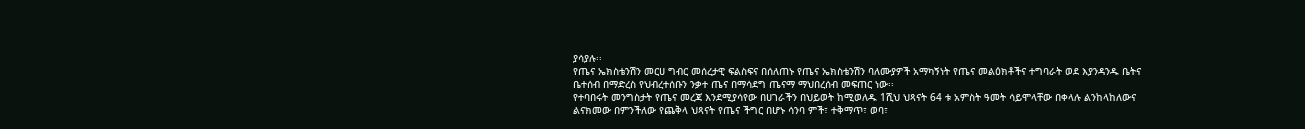ያሳያሉ፡፡
የጤና ኤክስቴንሽን መርሀ ግብር መሰረታዊ ፍልስፍና በሰለጠኑ የጤና ኤክስቴንሽን ባለሙያዎች አማካኝነት የጤና መልዕክቶችና ተግባራት ወደ እያንዳንዱ ቤትና ቤተሰብ በማድረስ የህብረተሰቡን ንቃተ ጤና በማሳደግ ጤናማ ማህበረሰብ መፍጠር ነው፡፡
የተባበሩት መንግስታት የጤና መረጃ እንደሚያሳየው በሀገራችን በህይወት ከሚወለዱ 1ሺህ ህጻናት 64 ቱ አምስት ዓመት ሳይሞላቸው በቀላሉ ልንከላከለውና ልናክመው በምንችለው የጨቅላ ህጻናት የጤና ችግር በሆኑ ሳንባ ምች፣ ተቅማጥ፣ ወባ፣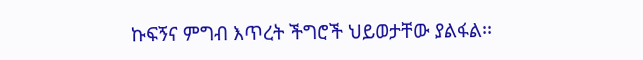ኩፍኝና ምግብ እጥረት ችግሮች ህይወታቸው ያልፋል፡፡